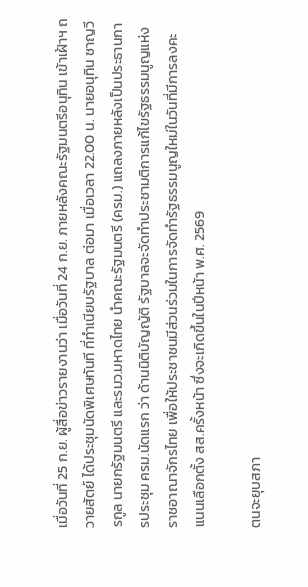เมื่อวันที่ 25 ก.ย. ผู้สื่อข่าวรายงานว่า เมื่อวันที่ 24 ก.ย. ภายหลังคณะรัฐมนตรีอนุทิน เข้าเฝ้าฯ ถวายสัตย์ ได้ประชุมนัดพิเศษทันที ที่ทำเนียบรัฐบาล ต่อมา เมื่อเวลา 22.00 น. นายอนุทิน ชาญวีรกูล นายกรัฐมนตรี และรมว.มหาดไทย นำคณะรัฐมนตรี (ครม.) แถลงภายหลังเป็นประธานการประชุม ครม.นัดแรก ว่า ด้านนิติบัญญัติ รัฐบาลจะจัดทำประชามติการแก้ไขรัฐธรรมนูญแห่งราชอาณาจักรไทย เพื่อให้ประชาชนมีส่วนร่วมในการจัดทำรัฐธรรมนูญใหม่ในวันที่มีการลงคะแนนเลือกตั้ง สส.ครั้งหน้า ซึ่งจะเกิดขึ้นในปีหน้า พ.ศ. 2569

ตนจะยุบสภา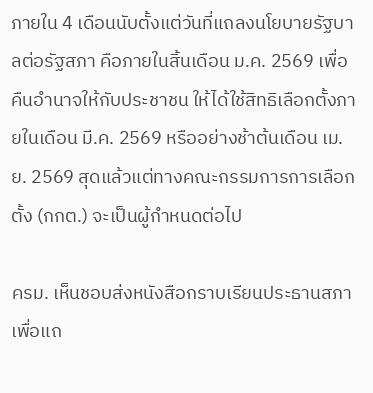ภายใน 4 เดือนนับตั้งแต่วันที่แถลงนโยบายรัฐบาลต่อรัฐสภา คือภายในสิ้นเดือน ม.ค. 2569 เพื่อคืนอำนาจให้กับประชาชน ให้ได้ใช้สิทธิเลือกตั้งภายในเดือน มี.ค. 2569 หรืออย่างช้าต้นเดือน เม.ย. 2569 สุดแล้วแต่ทางคณะกรรมการการเลือกตั้ง (กกต.) จะเป็นผู้กำหนดต่อไป

ครม. เห็นชอบส่งหนังสือกราบเรียนประธานสภา เพื่อแถ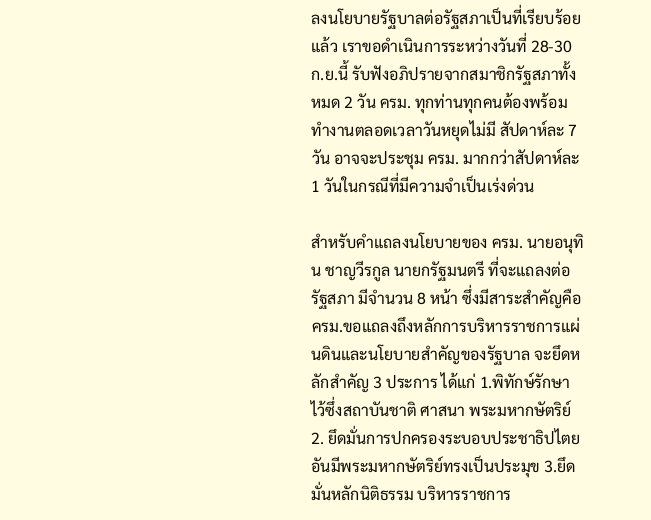ลงนโยบายรัฐบาลต่อรัฐสภาเป็นที่เรียบร้อยแล้ว เราขอดำเนินการระหว่างวันที่ 28-30 ก.ย.นี้ รับฟังอภิปรายจากสมาชิกรัฐสภาทั้งหมด 2 วัน ครม. ทุกท่านทุกคนต้องพร้อมทำงานตลอดเวลาวันหยุดไม่มี สัปดาห์ละ 7 วัน อาจจะประชุม ครม. มากกว่าสัปดาห์ละ 1 วันในกรณีที่มีความจำเป็นเร่งด่วน

สำหรับคำแถลงนโยบายของ ครม. นายอนุทิน ชาญวีรกูล นายกรัฐมนตรี ที่จะแถลงต่อรัฐสภา มีจำนวน 8 หน้า ซึ่งมีสาระสำคัญคือ ครม.ขอแถลงถึงหลักการบริหารราชการแผ่นดินและนโยบายสำคัญของรัฐบาล จะยึดหลักสำคัญ 3 ประการ ได้แก่ 1.พิทักษ์รักษาไว้ซึ่งสถาบันชาติ ศาสนา พระมหากษัตริย์ 2. ยึดมั่นการปกครองระบอบประชาธิปไตยอันมีพระมหากษัตริย์ทรงเป็นประมุข 3.ยึดมั่นหลักนิติธรรม บริหารราชการ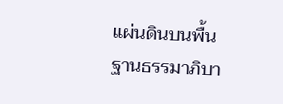แผ่นดินบนพื้นฐานธรรมาภิบา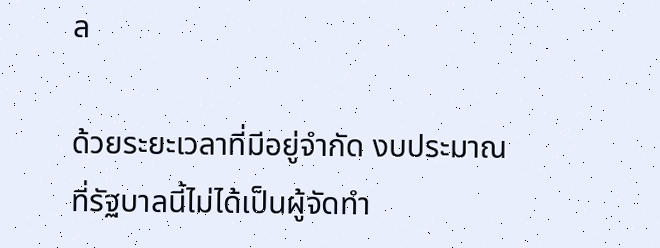ล

ด้วยระยะเวลาที่มีอยู่จำกัด งบประมาณที่รัฐบาลนี้ไม่ได้เป็นผู้จัดทำ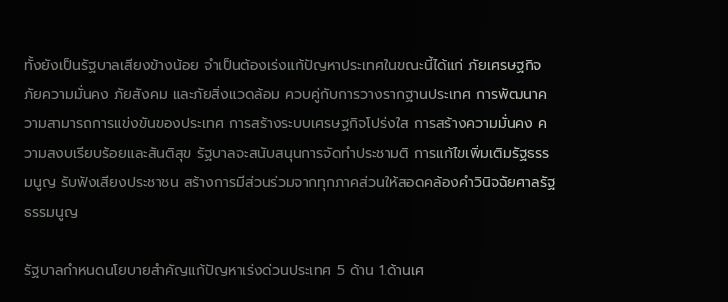ทั้งยังเป็นรัฐบาลเสียงข้างน้อย จำเป็นต้องเร่งแก้ปัญหาประเทศในขณะนี้ได้แก่ ภัยเศรษฐกิจ ภัยความมั่นคง ภัยสังคม และภัยสิ่งแวดล้อม ควบคู่กับการวางรากฐานประเทศ การพัฒนาความสามารถการแข่งขันของประเทศ การสร้างระบบเศรษฐกิจโปร่งใส การสร้างความมั่นคง ความสงบเรียบร้อยและสันติสุข รัฐบาลจะสนับสนุนการจัดทำประชามติ การแก้ไขเพิ่มเติมรัฐธรรมนูญ รับฟังเสียงประชาชน สร้างการมีส่วนร่วมจากทุกภาคส่วนให้สอดคล้องคำวินิจฉัยศาลรัฐธรรมนูญ

รัฐบาลกำหนดนโยบายสำคัญแก้ปัญหาเร่งด่วนประเทศ 5 ด้าน 1.ด้านเศ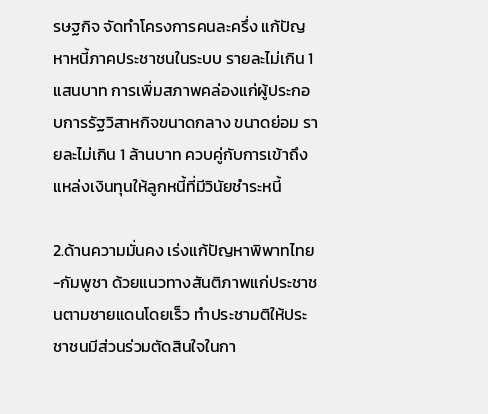รษฐกิจ จัดทำโครงการคนละครึ่ง แก้ปัญหาหนี้ภาคประชาชนในระบบ รายละไม่เกิน 1 แสนบาท การเพิ่มสภาพคล่องแก่ผู้ประกอบการรัฐวิสาหกิจขนาดกลาง ขนาดย่อม รายละไม่เกิน 1 ล้านบาท ควบคู่กับการเข้าถึงแหล่งเงินทุนให้ลูกหนี้ที่มีวินัยชำระหนี้

2.ด้านความมั่นคง เร่งแก้ปัญหาพิพาทไทย-กัมพูชา ด้วยแนวทางสันติภาพแก่ประชาชนตามชายแดนโดยเร็ว ทำประชามติให้ประชาชนมีส่วนร่วมตัดสินใจในกา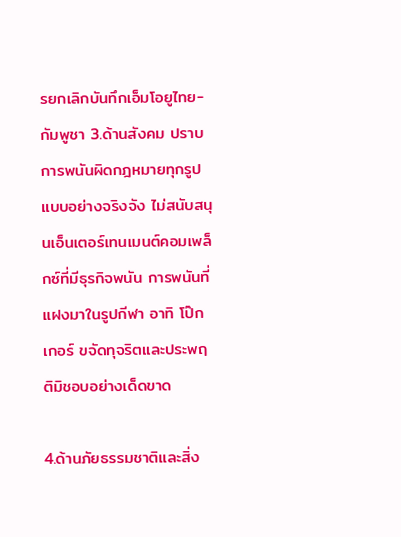รยกเลิกบันทึกเอ็มโอยูไทย-กัมพูชา 3.ด้านสังคม ปราบการพนันผิดกฎหมายทุกรูปแบบอย่างจริงจัง ไม่สนับสนุนเอ็นเตอร์เทนเมนต์คอมเพล็กซ์ที่มีธุรกิจพนัน การพนันที่แฝงมาในรูปกีฬา อาทิ โป๊กเกอร์ ขจัดทุจริตและประพฤติมิชอบอย่างเด็ดขาด

4.ด้านภัยธรรมชาติและสิ่ง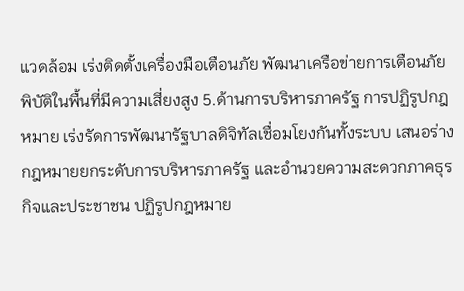แวดล้อม เร่งติดตั้งเครื่องมือเตือนภัย พัฒนาเครือข่ายการเตือนภัยพิบัติในพื้นที่มีความเสี่ยงสูง 5.ด้านการบริหารภาครัฐ การปฏิรูปกฎหมาย เร่งรัดการพัฒนารัฐบาลดิจิทัลเชื่อมโยงกันทั้งระบบ เสนอร่างกฎหมายยกระดับการบริหารภาครัฐ และอำนวยความสะดวกภาคธุรกิจและประชาชน ปฏิรูปกฎหมาย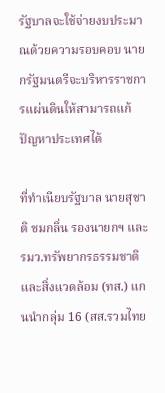รัฐบาลจะใช้จ่ายงบประมาณด้วยความรอบคอบ นายกรัฐมนตรีจะบริหารราชการแผ่นดินให้สามารถแก้ปัญหาประเทศได้

ที่ทำเนียบรัฐบาล นายสุชาติ ชมกลิ่น รองนายกฯ และรมว.ทรัพยากรธรรมชาติและสิ่งแวดล้อม (ทส.) แกนนำกลุ่ม 16 (สส.รวมไทย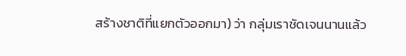สร้างชาติที่แยกตัวออกมา) ว่า กลุ่มเราชัดเจนนานแล้ว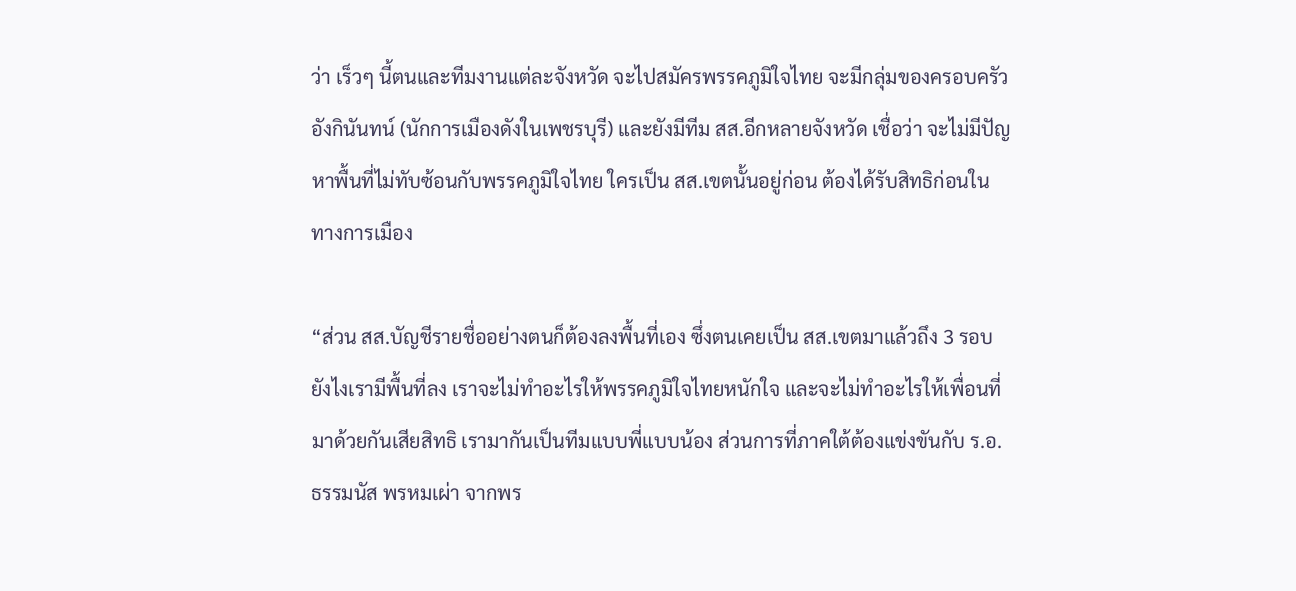ว่า เร็วๆ นี้ตนและทีมงานแต่ละจังหวัด จะไปสมัครพรรคภูมิใจไทย จะมีกลุ่มของครอบครัวอังกินันทน์ (นักการเมืองดังในเพชรบุรี) และยังมีทีม สส.อีกหลายจังหวัด เชื่อว่า จะไม่มีปัญหาพื้นที่ไม่ทับซ้อนกับพรรคภูมิใจไทย ใครเป็น สส.เขตนั้นอยู่ก่อน ต้องได้รับสิทธิก่อนในทางการเมือง

“ส่วน สส.บัญชีรายชื่ออย่างตนก็ต้องลงพื้นที่เอง ซึ่งตนเคยเป็น สส.เขตมาแล้วถึง 3 รอบ ยังไงเรามีพื้นที่ลง เราจะไม่ทำอะไรให้พรรคภูมิใจไทยหนักใจ และจะไม่ทำอะไรให้เพื่อนที่มาด้วยกันเสียสิทธิ เรามากันเป็นทีมแบบพี่แบบน้อง ส่วนการที่ภาคใต้ต้องแข่งขันกับ ร.อ.ธรรมนัส พรหมเผ่า จากพร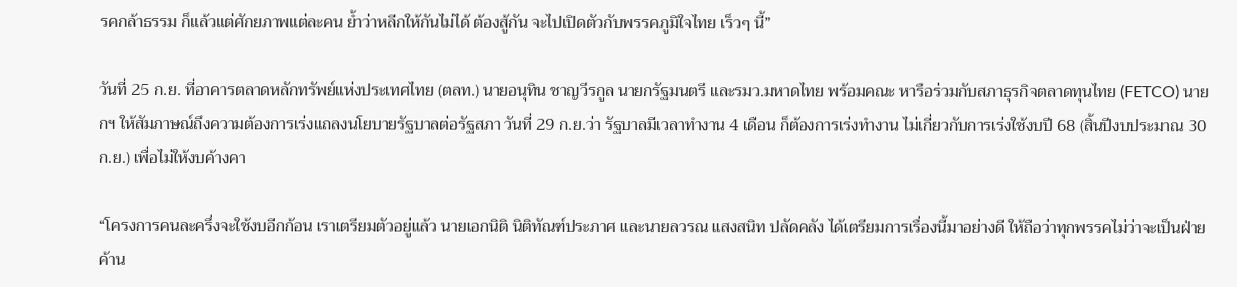รคกล้าธรรม ก็แล้วแต่ศักยภาพแต่ละคน ย้ำว่าหลีกให้กันไม่ได้ ต้องสู้กัน จะไปเปิดตัวกับพรรคภูมิใจไทย เร็วๆ นี้”

วันที่ 25 ก.ย. ที่อาคารตลาดหลักทรัพย์แห่งประเทศไทย (ตลท.) นายอนุทิน ชาญวีรกูล นายกรัฐมนตรี และรมว.มหาดไทย พร้อมคณะ หารือร่วมกับสภาธุรกิจตลาดทุนไทย (FETCO) นายกฯ ให้สัมภาษณ์ถึงความต้องการเร่งแถลงนโยบายรัฐบาลต่อรัฐสภา วันที่ 29 ก.ย.ว่า รัฐบาลมีเวลาทำงาน 4 เดือน ก็ต้องการเร่งทำงาน ไม่เกี่ยวกับการเร่งใช้งบปี 68 (สิ้นปีงบประมาณ 30 ก.ย.) เพื่อไม่ให้งบค้างคา

“โครงการคนละครึ่งจะใช้งบอีกก้อน เราเตรียมตัวอยู่แล้ว นายเอกนิติ นิติทัณฑ์ประภาศ และนายลวรณ แสงสนิท ปลัดคลัง ได้เตรียมการเรื่องนี้มาอย่างดี ให้ถือว่าทุกพรรคไม่ว่าจะเป็นฝ่ายค้าน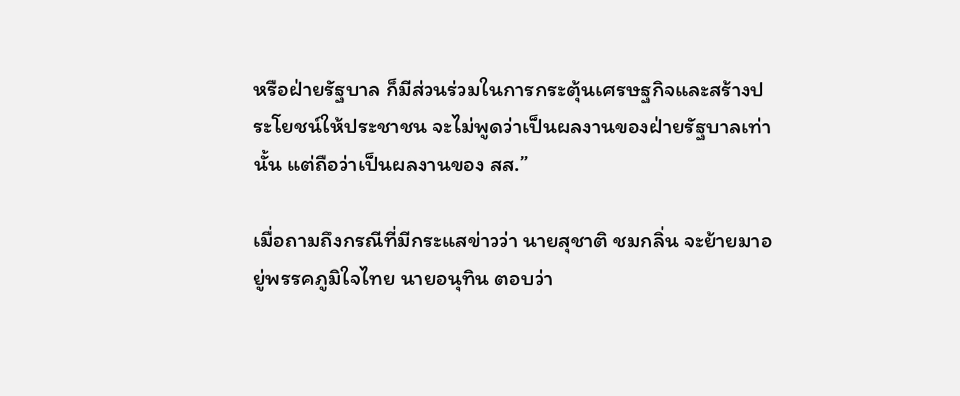หรือฝ่ายรัฐบาล ก็มีส่วนร่วมในการกระตุ้นเศรษฐกิจและสร้างประโยชน์ให้ประชาชน จะไม่พูดว่าเป็นผลงานของฝ่ายรัฐบาลเท่านั้น แต่ถือว่าเป็นผลงานของ สส.”

เมื่อถามถึงกรณีที่มีกระแสข่าวว่า นายสุชาติ ชมกลิ่น จะย้ายมาอยู่พรรคภูมิใจไทย นายอนุทิน ตอบว่า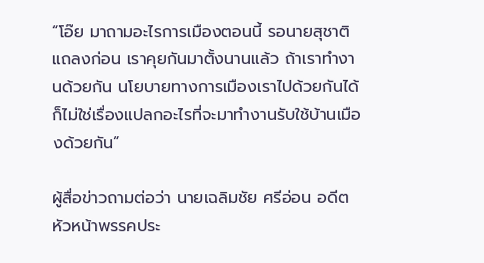“โอ๊ย มาถามอะไรการเมืองตอนนี้ รอนายสุชาติแถลงก่อน เราคุยกันมาตั้งนานแล้ว ถ้าเราทำงานด้วยกัน นโยบายทางการเมืองเราไปด้วยกันได้ ก็ไม่ใช่เรื่องแปลกอะไรที่จะมาทำงานรับใช้บ้านเมืองด้วยกัน”

ผู้สื่อข่าวถามต่อว่า นายเฉลิมชัย ศรีอ่อน อดีตหัวหน้าพรรคประ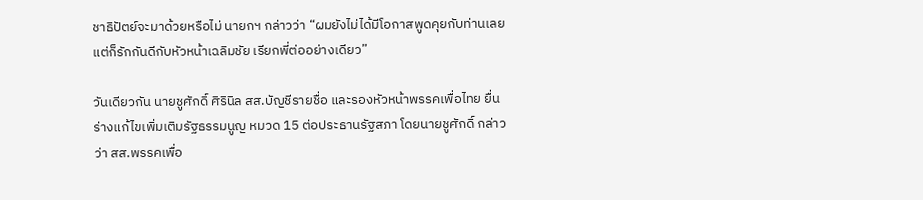ชาธิปัตย์จะมาด้วยหรือไม่ นายกฯ กล่าวว่า “ผมยังไม่ได้มีโอกาสพูดคุยกับท่านเลย แต่ก็รักกันดีกับหัวหน้าเฉลิมชัย เรียกพี่ต่ออย่างเดียว”

วันเดียวกัน นายชูศักดิ์ ศิรินิล สส.บัญชีรายชื่อ และรองหัวหน้าพรรคเพื่อไทย ยื่นร่างแก้ไขเพิ่มเติมรัฐธรรมนูญ หมวด 15 ต่อประธานรัฐสภา โดยนายชูศักดิ์ กล่าวว่า สส.พรรคเพื่อ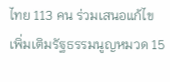ไทย 113 คน ร่วมเสนอแก้ไขเพิ่มเติมรัฐธรรมนูญหมวด 15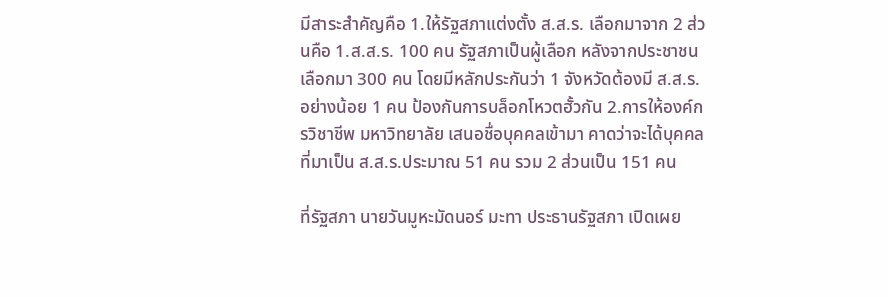มีสาระสำคัญคือ 1.ให้รัฐสภาแต่งตั้ง ส.ส.ร. เลือกมาจาก 2 ส่วนคือ 1.ส.ส.ร. 100 คน รัฐสภาเป็นผู้เลือก หลังจากประชาชนเลือกมา 300 คน โดยมีหลักประกันว่า 1 จังหวัดต้องมี ส.ส.ร.อย่างน้อย 1 คน ป้องกันการบล็อกโหวตฮั้วกัน 2.การให้องค์กรวิชาชีพ มหาวิทยาลัย เสนอชื่อบุคคลเข้ามา คาดว่าจะได้บุคคลที่มาเป็น ส.ส.ร.ประมาณ 51 คน รวม 2 ส่วนเป็น 151 คน

ที่รัฐสภา นายวันมูหะมัดนอร์ มะทา ประธานรัฐสภา เปิดเผย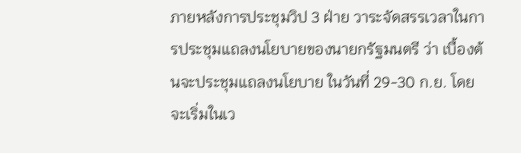ภายหลังการประชุมวิป 3 ฝ่าย วาระจัดสรรเวลาในการประชุมแถลงนโยบายของนายกรัฐมนตรี ว่า เบื้องต้นจะประชุมแถลงนโยบาย ในวันที่ 29-30 ก.ย. โดยจะเริ่มในเว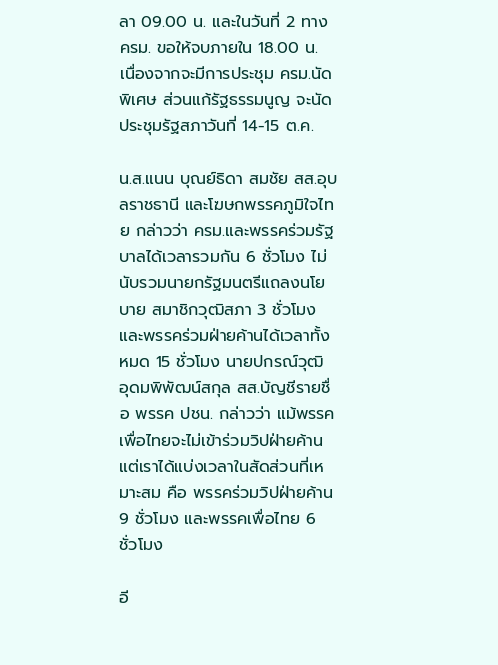ลา 09.00 น. และในวันที่ 2 ทาง ครม. ขอให้จบภายใน 18.00 น. เนื่องจากจะมีการประชุม ครม.นัดพิเศษ ส่วนแก้รัฐธรรมนูญ จะนัดประชุมรัฐสภาวันที่ 14-15 ต.ค.

น.ส.แนน บุณย์ธิดา สมชัย สส.อุบลราชธานี และโฆษกพรรคภูมิใจไทย กล่าวว่า ครม.และพรรคร่วมรัฐบาลได้เวลารวมกัน 6 ชั่วโมง ไม่นับรวมนายกรัฐมนตรีแถลงนโยบาย สมาชิกวุฒิสภา 3 ชั่วโมง และพรรคร่วมฝ่ายค้านได้เวลาทั้งหมด 15 ชั่วโมง นายปกรณ์วุฒิ อุดมพิพัฒน์สกุล สส.บัญชีรายชื่อ พรรค ปชน. กล่าวว่า แม้พรรคเพื่อไทยจะไม่เข้าร่วมวิปฝ่ายค้าน แต่เราได้แบ่งเวลาในสัดส่วนที่เหมาะสม คือ พรรคร่วมวิปฝ่ายค้าน 9 ชั่วโมง และพรรคเพื่อไทย 6 ชั่วโมง

อี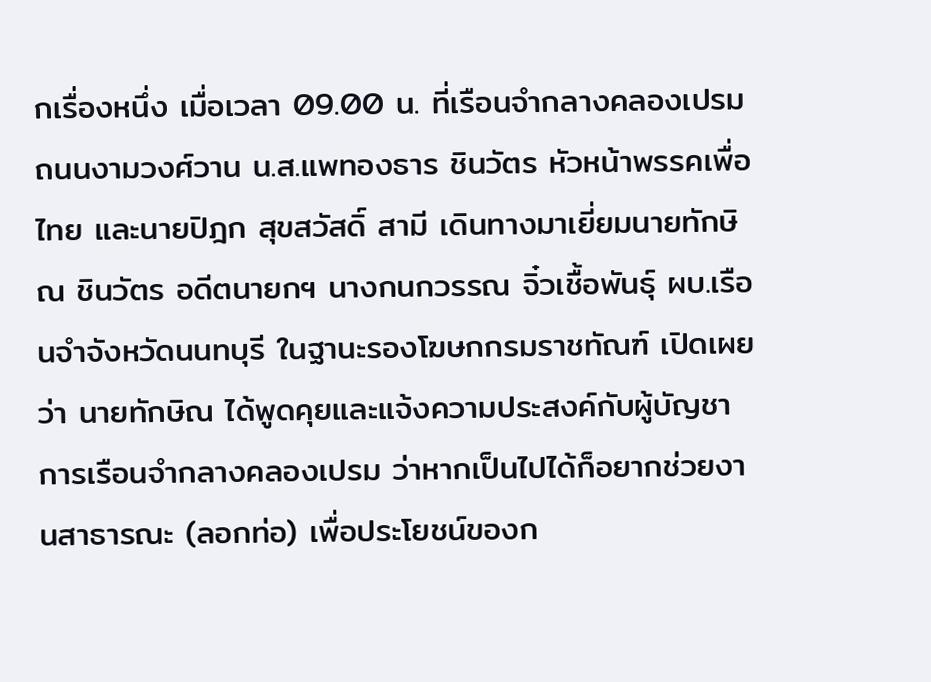กเรื่องหนึ่ง เมื่อเวลา 09.00 น. ที่เรือนจำกลางคลองเปรม ถนนงามวงศ์วาน น.ส.แพทองธาร ชินวัตร หัวหน้าพรรคเพื่อไทย และนายปิฎก สุขสวัสดิ์ สามี เดินทางมาเยี่ยมนายทักษิณ ชินวัตร อดีตนายกฯ นางกนกวรรณ จิ๋วเชื้อพันธุ์ ผบ.เรือนจำจังหวัดนนทบุรี ในฐานะรองโฆษกกรมราชทัณฑ์ เปิดเผยว่า นายทักษิณ ได้พูดคุยและแจ้งความประสงค์กับผู้บัญชาการเรือนจำกลางคลองเปรม ว่าหากเป็นไปได้ก็อยากช่วยงานสาธารณะ (ลอกท่อ) เพื่อประโยชน์ของก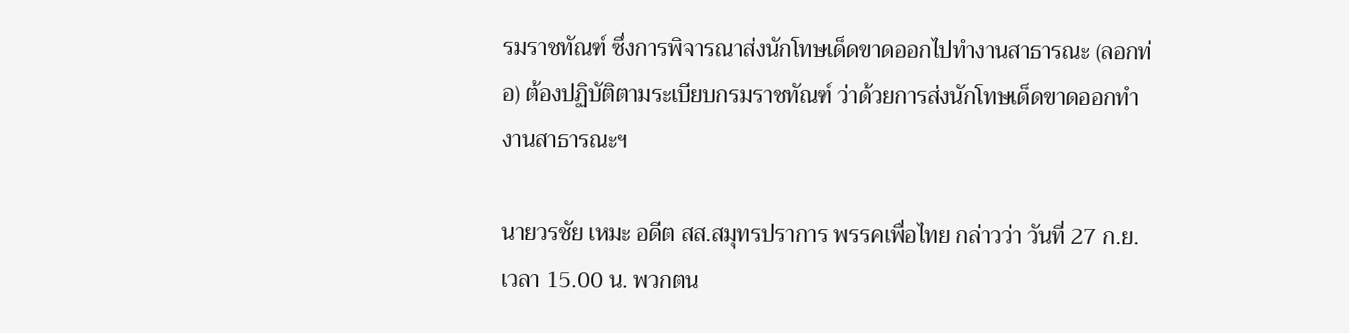รมราชทัณฑ์ ซึ่งการพิจารณาส่งนักโทษเด็ดขาดออกไปทำงานสาธารณะ (ลอกท่อ) ต้องปฏิบัติตามระเบียบกรมราชทัณฑ์ ว่าด้วยการส่งนักโทษเด็ดขาดออกทำงานสาธารณะฯ

นายวรชัย เหมะ อดีต สส.สมุทรปราการ พรรคเพื่อไทย กล่าวว่า วันที่ 27 ก.ย. เวลา 15.00 น. พวกตน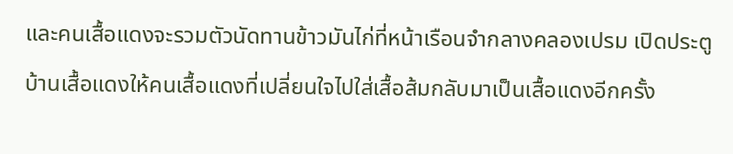และคนเสื้อแดงจะรวมตัวนัดทานข้าวมันไก่ที่หน้าเรือนจำกลางคลองเปรม เปิดประตูบ้านเสื้อแดงให้คนเสื้อแดงที่เปลี่ยนใจไปใส่เสื้อส้มกลับมาเป็นเสื้อแดงอีกครั้ง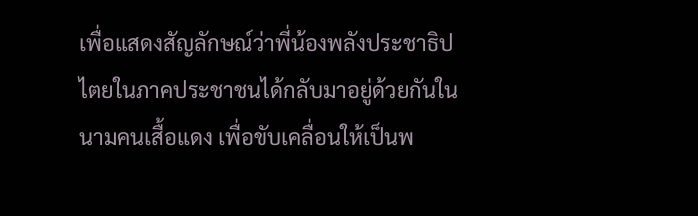เพื่อแสดงสัญลักษณ์ว่าพี่น้องพลังประชาธิปไตยในภาคประชาชนได้กลับมาอยู่ด้วยกันในนามคนเสื้อแดง เพื่อขับเคลื่อนให้เป็นพ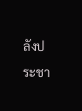ลังประชา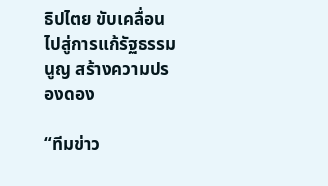ธิปไตย ขับเคลื่อนไปสู่การแก้รัฐธรรมนูญ สร้างความปรองดอง

“ทีมข่าว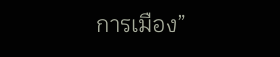การเมือง”